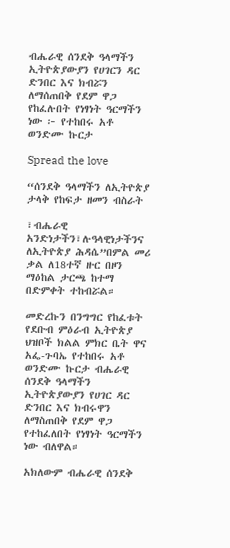ብሔራዊ ሰንደቅ ዓላማችን ኢትዮጵያውያን የሀገርን ዳር ድንበር እና ክብሯን ለማሰጠበቅ የደም ዋጋ የከፈሉበት የነፃነት ዓርማችን ነው ፦ የተከበሩ አቶ ወንድሙ ኩርታ

Spread the love

“ሰንደቅ ዓላማችን ለኢትዮጵያ ታላቅ የከፍታ ዘመን ብስራት

፣ብሔራዊ አንድነታችን፣ሉዓላዊነታችንና ለኢትዮጵያ ሕዳሴ”በምል መሪ ቃል ለ18ተኛ ዙር በዞን ማዕከል ታርጫ ከተማ በድምቀት ተከብሯል።

መድረኩን በንግግር የከፈቱት የደቡብ ምዕራብ ኢትዮጵያ ህዝቦች ክልል ምክር ቤት ዋና አፌ-ጉባኤ የተከበሩ አቶ ወንድሙ ኩርታ ብሔራዊ ሰንደቅ ዓላማችን ኢትዮጵያውያን የሀገር ዳር ድንበር እና ክብሩዋን ለማስጠበቅ የደም ዋጋ የተከፈለበት የነፃነት ዓርማችን ነው ብለዋል።

አክለውም ብሔራዊ ሰንደቅ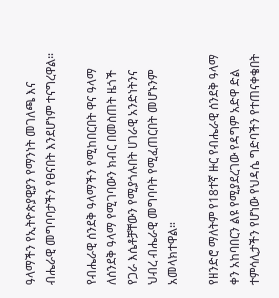ዓላማችን የኢትዮጵያዊያን የማንነት መገለጫ እና ብሔራዊ መግባባታችን የፀናበት እንደሆነም ተናግረዋል።

የብሔራዊ ሰንደቅ ዓላማችን የሚከበርበት ዋና ዓላማ ለሰንደቅ ዓላማ የሚገባውን ክብር በመስጠት ዜጎች የጋራ እሴቶቻቸውን የሚያጎሉበት ሀገራዊ አንድነትንና ህብረ ብሔራዊ መግባባት የሚፈጠርበት መሆኑንም አመላክተዋል።

የዘንድሮ ማለትም የ18ተኛ ዙር የብሔራዊ ሰንደቅ ዓላማ ቀን አከባበርን ልዩ የሚያደረገው የዳግም አድዋ ድል ተምሳሊታችን የሆነው የህዳሴ ግድባችን የተጠናቀቄበት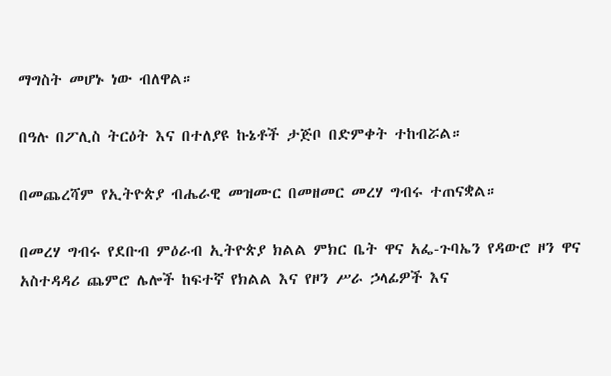ማግስት መሆኑ ነው ብለዋል።

በዓሉ በፖሊስ ትርዕት እና በተለያዩ ኩኔቶች ታጅቦ በድምቀት ተከብሯል።

በመጨረሻም የኢትዮጵያ ብሔራዊ መዝሙር በመዘመር መረሃ ግብሩ ተጠናቋል።

በመረሃ ግብሩ የደቡብ ምዕራብ ኢትዮጵያ ክልል ምክር ቤት ዋና አፌ-ጉባኤን የዳውሮ ዞን ዋና አስተዳዳሪ ጨምሮ ሌሎች ከፍተኛ የክልል እና የዞን ሥራ ኃላፊዎች እና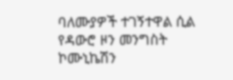ባለሙያዎች ተገኝተዋል ሲል የዳውሮ ዞን መንግስት ኮሙኒኬሽን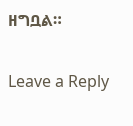ዘግቧል።

Leave a Reply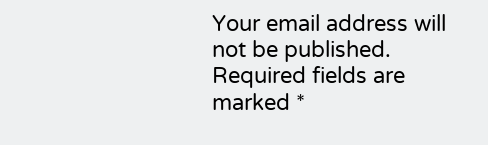Your email address will not be published. Required fields are marked *